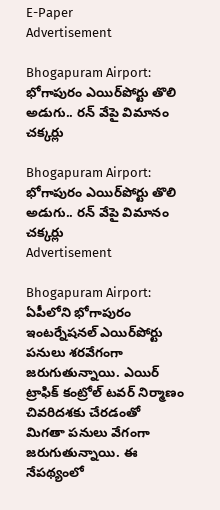E-Paper
Advertisement

Bhogapuram Airport: భోగాపురం ఎయిర్‌పోర్టు తొలి అడుగు.. రన్ వేపై విమానం చక్కర్లు

Bhogapuram Airport: భోగాపురం ఎయిర్‌పోర్టు తొలి అడుగు.. రన్ వేపై విమానం చక్కర్లు
Advertisement

Bhogapuram Airport: ఏపీలోని భోగాపురం ఇంటర్నేషనల్ ఎయిర్‌పోర్టు పనులు శరవేగంగా జరుగుతున్నాయి. ఎయిర్ ట్రాఫిక్ కంట్రోల్ టవర్ నిర్మాణం చివరిదశకు చేరడంతో  మిగతా పనులు వేగంగా జరుగుతున్నాయి. ఈ నేపథ్యంలో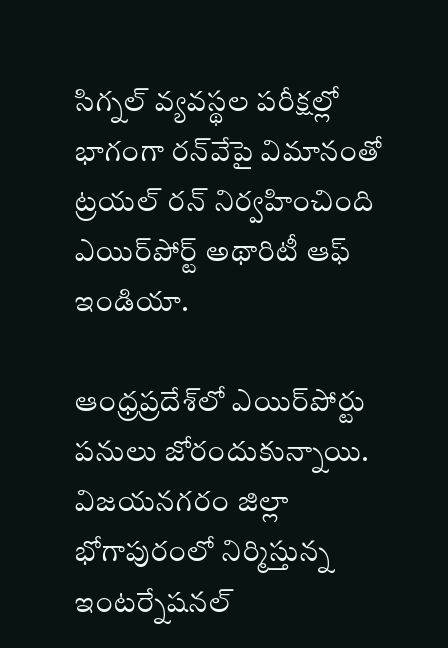సిగ్నల్ వ్యవస్థల పరీక్షల్లో భాగంగా రన్‌వేపై విమానంతో ట్రయల్ రన్ నిర్వహించింది ఎయిర్‌పోర్ట్ అథారిటీ ఆఫ్ ఇండియా.

ఆంధ్రప్రదేశ్‌లో ఎయిర్‌పోర్టు పనులు జోరందుకున్నాయి. విజయనగరం జిల్లా భోగాపురంలో నిర్మిస్తున్న ఇంటర్నేషనల్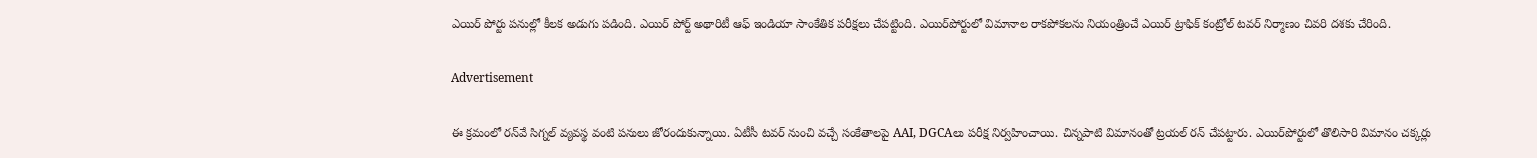ఎయిర్ పోర్టు పనుల్లో కీలక అడుగు పడింది. ఎయిర్ పోర్ట్ అథారిటీ ఆఫ్ ఇండియా సాంకేతిక పరీక్షలు చేపట్టింది. ఎయిర్‌పోర్టులో విమానాల రాకపోకలను నియంత్రించే ఎయిర్ ట్రాఫిక్ కంట్రోల్ టవర్ నిర్మాణం చివరి దశకు చేరింది.

Advertisement

ఈ క్రమంలో రన్‌వే సిగ్నల్ వ్యవస్థ వంటి పనులు జోరందుకున్నాయి. ఏటీసీ టవర్ నుంచి వచ్చే సంకేతాలపై AAI, DGCAలు పరీక్ష నిర్వహించాయి. చిన్నపాటి విమానంతో ట్రయల్ రన్ చేపట్టారు. ఎయిర్‌పోర్టులో తొలిసారి విమానం చక్కర్లు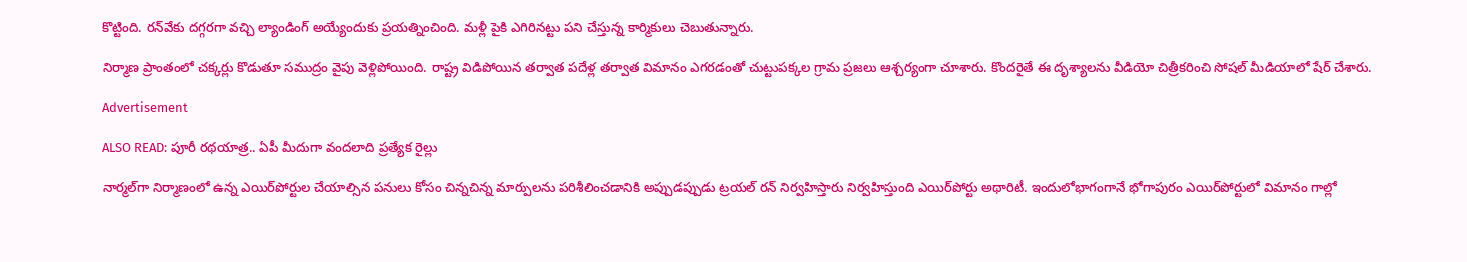కొట్టింది. రన్‌వేకు దగ్గరగా వచ్చి ల్యాండింగ్ అయ్యేందుకు ప్రయత్నించింది. మళ్లీ పైకి ఎగిరినట్టు పని చేస్తున్న కార్మికులు చెబుతున్నారు.

నిర్మాణ ప్రాంతంలో చక్కర్లు కొడుతూ సముద్రం వైపు వెళ్లిపోయింది. రాష్ట్ర విడిపోయిన తర్వాత పదేళ్ల తర్వాత విమానం ఎగరడంతో చుట్టుపక్కల గ్రామ ప్రజలు ఆశ్చర్యంగా చూశారు. కొందరైతే ఈ దృశ్యాలను వీడియో చిత్రీకరించి సోషల్ మీడియాలో షేర్ చేశారు.

Advertisement

ALSO READ: పూరీ రథయాత్ర.. ఏపీ మీదుగా వందలాది ప్రత్యేక రైల్లు

నార్మల్‌గా నిర్మాణంలో ఉన్న ఎయిర్‌పోర్టుల చేయాల్సిన పనులు కోసం చిన్నచిన్న మార్పులను పరిశీలించడానికి అప్పుడప్పుడు ట్రయల్ రన్ నిర్వహిస్తారు నిర్వహిస్తుంది ఎయిర్‌పోర్టు అథారిటీ. ఇందులోభాగంగానే భోగాపురం ఎయిర్‌పోర్టులో విమానం గాల్లో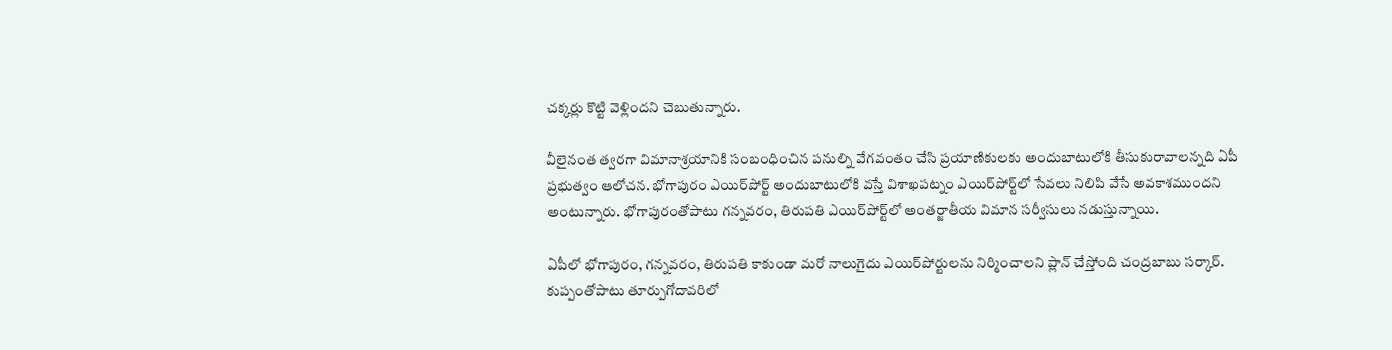చక్కర్లు కొట్టి వెళ్లిందని చెబుతున్నారు.

వీలైనంత త్వరగా విమానాశ్రయానికి సంబంధించిన పనుల్ని వేగవంతం చేసి ప్రయాణికులకు అందుబాటులోకి తీసుకురావాలన్నది ఏపీ ప్రభుత్వం ఆలోచన. భోగాపురం ఎయిర్‌పోర్ట్ అందుబాటులోకి వస్తే విశాఖపట్నం ఎయిర్‌పోర్ట్‌లో సేవలు నిలిపి వేసే అవకాశముందని అంటున్నారు. భోగాపురంతోపాటు గన్నవరం, తిరుపతి ఎయిర్‌పోర్ట్‌లో అంతర్జాతీయ విమాన సర్వీసులు నడుస్తున్నాయి.

ఏపీలో భోగాపురం, గన్నవరం, తిరుపతి కాకుండా మరో నాలుగైదు ఎయిర్‌పోర్టులను నిర్మించాలని ప్లాన్ చేస్తోంది చంద్రబాబు సర్కార్.  కుప్పంతోపాటు తూర్పుగోదావరిలో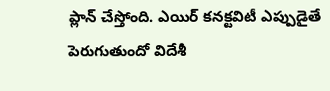ప్లాన్ చేస్తోంది. ఎయిర్ కనక్టవిటీ ఎప్పుడైతే పెరుగుతుందో విదేశీ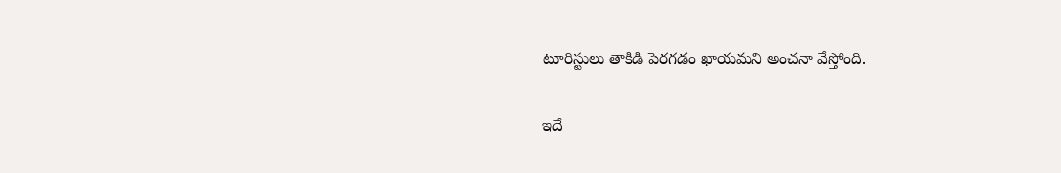టూరిస్టులు తాకిడి పెరగడం ఖాయమని అంచనా వేస్తోంది.

ఇదే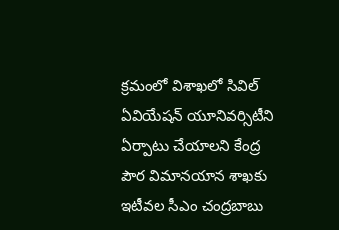క్రమంలో విశాఖలో సివిల్‌ ఏవియేషన్‌ యూనివర్సిటీని ఏర్పాటు చేయాలని కేంద్ర పౌర విమానయాన శాఖకు ఇటీవల సీఎం చంద్రబాబు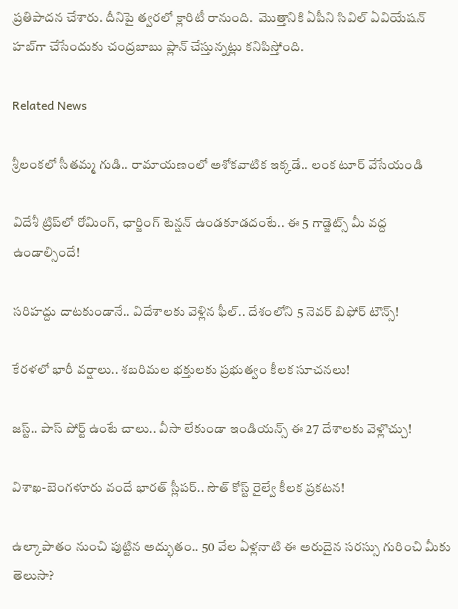ప్రతిపాదన చేశారు. దీనిపై త్వరలో క్లారిటీ రానుంది.  మొత్తానికి ఏపీని సివిల్‌ ఏవియేషన్‌ హబ్‌గా చేసేందుకు చంద్రబాబు ప్లాన్ చేస్తున్నట్లు కనిపిస్తోంది.

Related News

శ్రీలంకలో సీతమ్మ గుడి.. రామాయణంలో అశోకవాటిక ఇక్కడే.. లంక టూర్ వేసేయండి

విదేశీ ట్రిప్‌లో రోమింగ్, ఛార్జింగ్ టెన్షన్ ఉండకూడదంటే.. ఈ 5 గాడ్జెట్స్ మీ వద్ద ఉండాల్సిందే!

సరిహద్దు దాటకుండానే.. విదేశాలకు వెళ్లిన ఫీల్.. దేశంలోని 5 నెవర్ బిఫోర్ టౌన్స్!

కేరళలో భారీ వర్షాలు.. శబరిమల భక్తులకు ప్రభుత్వం కీలక సూచనలు!

జస్ట్.. పాస్‌ పోర్ట్ ఉంటే చాలు.. వీసా లేకుండా ఇండియన్స్ ఈ 27 దేశాలకు వెళ్లొచ్చు!

విశాఖ-బెంగళూరు వందే భారత్ స్లీపర్‌.. సౌత్ కోస్ట్ రైల్వే కీలక ప్రకటన!

ఉల్కాపాతం నుంచి పుట్టిన అద్భుతం.. 50 వేల ఏళ్లనాటి ఈ అరుదైన సరస్సు గురించి మీకు తెలుసా?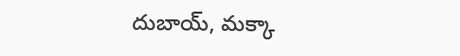దుబాయ్, మక్కా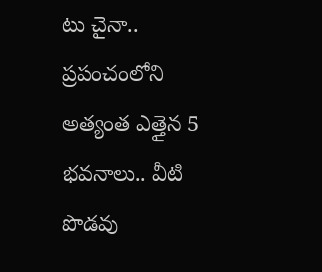టు చైనా.. ప్రపంచంలోని అత్యంత ఎత్తైన 5 భవనాలు.. వీటి పొడవు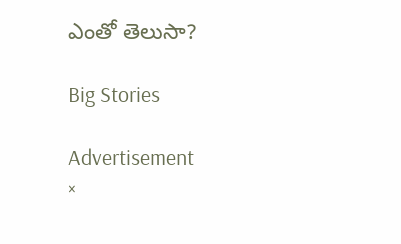ఎంతో తెలుసా?

Big Stories

Advertisement
×